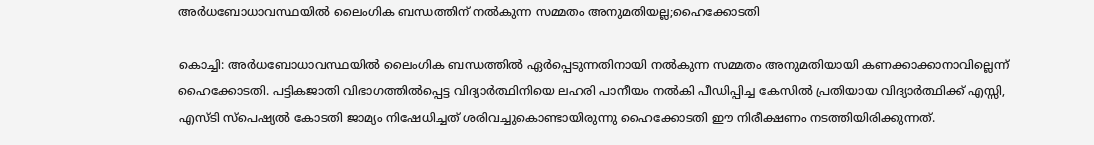അര്‍ധബോധാവസ്ഥയില്‍ ലൈംഗിക ബന്ധത്തിന് നല്‍കുന്ന സമ്മതം അനുമതിയല്ല;ഹൈക്കോടതി

കൊച്ചി: അര്‍ധബോധാവസ്ഥയില്‍ ലൈംഗിക ബന്ധത്തില്‍ ഏര്‍പ്പെടുന്നതിനായി നല്‍കുന്ന സമ്മതം അനുമതിയായി കണക്കാക്കാനാവില്ലെന്ന് ഹൈക്കോടതി. പട്ടികജാതി വിഭാഗത്തില്‍പ്പെട്ട വിദ്യാര്‍ത്ഥിനിയെ ലഹരി പാനീയം നല്‍കി പീഡിപ്പിച്ച കേസില്‍ പ്രതിയായ വിദ്യാര്‍ത്ഥിക്ക് എസ്സി, എസ്ടി സ്‌പെഷ്യല്‍ കോടതി ജാമ്യം നിഷേധിച്ചത് ശരിവച്ചുകൊണ്ടായിരുന്നു ഹൈക്കോടതി ഈ നിരീക്ഷണം നടത്തിയിരിക്കുന്നത്.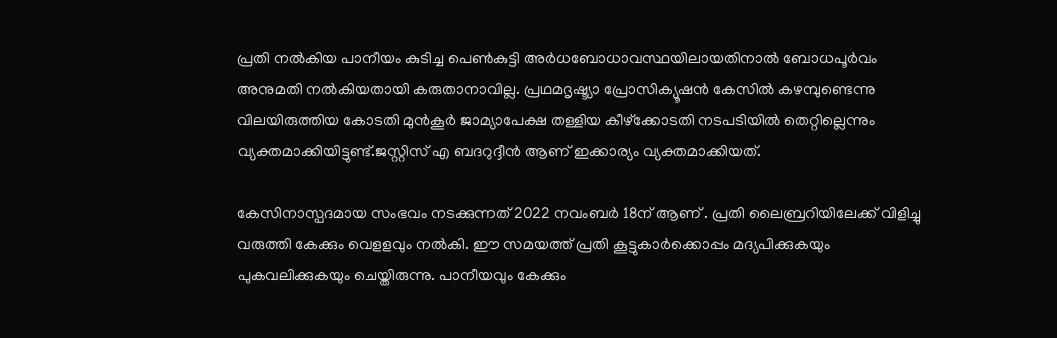പ്രതി നല്‍കിയ പാനീയം കുടിച്ച പെണ്‍കുട്ടി അര്‍ധബോധാവസ്ഥയിലായതിനാല്‍ ബോധപൂര്‍വം അനുമതി നല്‍കിയതായി കരുതാനാവില്ല. പ്രഥമദൃഷ്ട്യാ പ്രോസിക്യൂഷന്‍ കേസില്‍ കഴമ്പുണ്ടെന്നു വിലയിരുത്തിയ കോടതി മുന്‍കൂര്‍ ജാമ്യാപേക്ഷ തള്ളിയ കീഴ്‌ക്കോടതി നടപടിയില്‍ തെറ്റില്ലെന്നും വ്യക്തമാക്കിയിട്ടുണ്ട്.ജസ്റ്റിസ് എ ബദറുദ്ദീന്‍ ആണ് ഇക്കാര്യം വ്യക്തമാക്കിയത്.

കേസിനാസ്പദമായ സംഭവം നടക്കുന്നത് 2022 നവംബര്‍ 18ന് ആണ് . പ്രതി ലൈബ്രറിയിലേക്ക് വിളിച്ചു വരുത്തി കേക്കും വെളളവും നല്‍കി. ഈ സമയത്ത് പ്രതി കൂട്ടുകാര്‍ക്കൊപ്പം മദ്യപിക്കുകയും പുകവലിക്കുകയും ചെയ്തിരുന്നു. പാനീയവും കേക്കും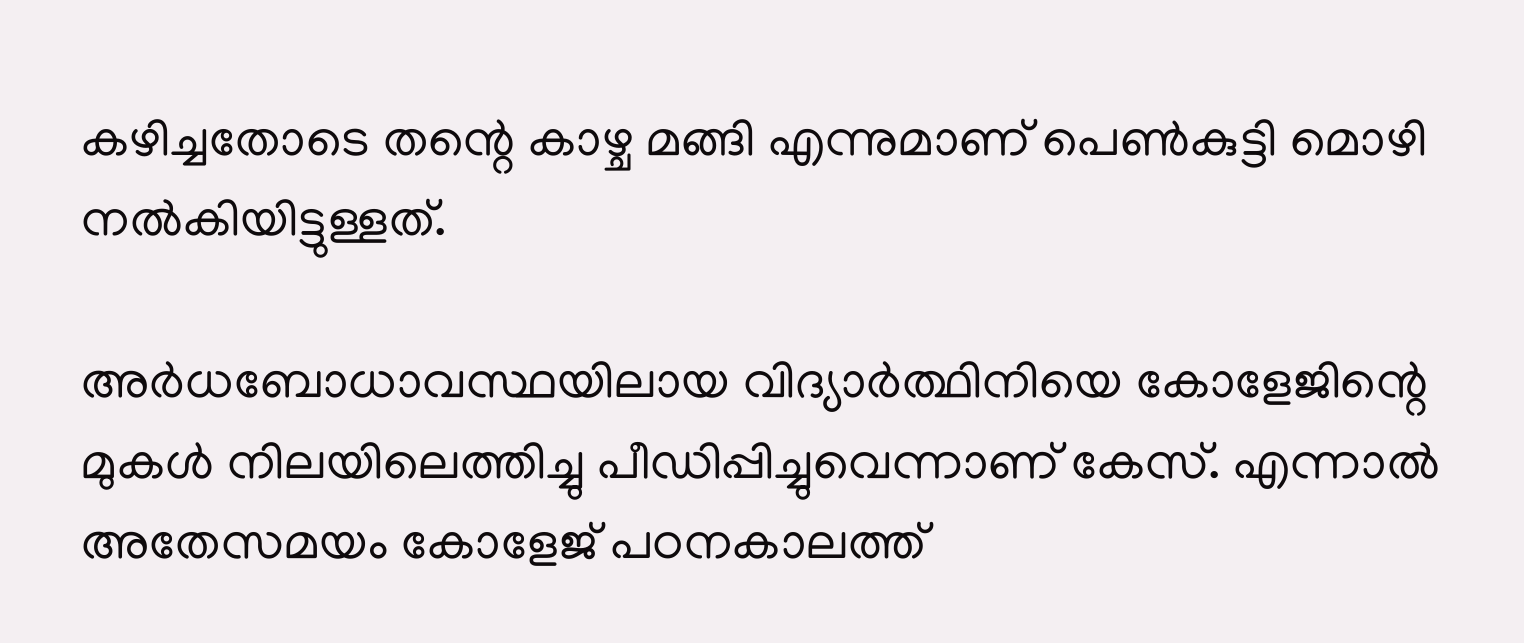കഴിച്ചതോടെ തന്റെ കാഴ്ച മങ്ങി എന്നുമാണ് പെണ്‍കുട്ടി മൊഴി നല്‍കിയിട്ടുള്ളത്.

അര്‍ധബോധാവസ്ഥയിലായ വിദ്യാര്‍ത്ഥിനിയെ കോളേജിന്റെ മുകള്‍ നിലയിലെത്തിച്ചു പീഡിപ്പിച്ചുവെന്നാണ് കേസ്. എന്നാല്‍ അതേസമയം കോളേജ് പഠനകാലത്ത്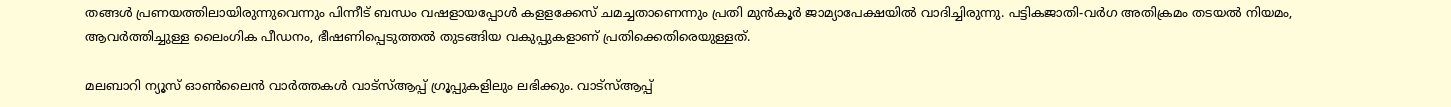തങ്ങള്‍ പ്രണയത്തിലായിരുന്നുവെന്നും പിന്നീട് ബന്ധം വഷളായപ്പോള്‍ കളളക്കേസ് ചമച്ചതാണെന്നും പ്രതി മുന്‍കൂര്‍ ജാമ്യാപേക്ഷയില്‍ വാദിച്ചിരുന്നു. പട്ടികജാതി-വര്‍ഗ അതിക്രമം തടയല്‍ നിയമം, ആവര്‍ത്തിച്ചുള്ള ലൈംഗിക പീഡനം, ഭീഷണിപ്പെടുത്തല്‍ തുടങ്ങിയ വകുപ്പുകളാണ് പ്രതിക്കെതിരെയുള്ളത്.

മലബാറി ന്യൂസ് ഓണ്‍ലൈന്‍ വാര്‍ത്തകള്‍ വാട്‌സ്ആപ്പ് ഗ്രൂപ്പുകളിലും ലഭിക്കും. വാട്‌സ്ആപ്പ്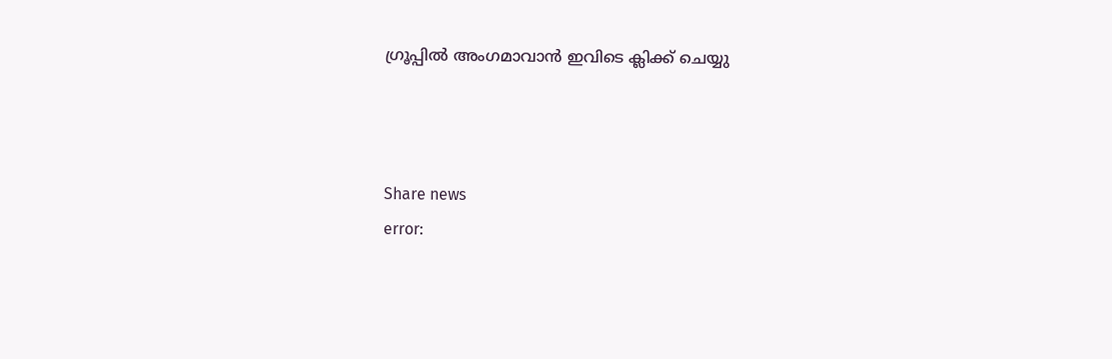ഗ്രൂപ്പില്‍ അംഗമാവാന്‍ ഇവിടെ ക്ലിക്ക് ചെയ്യു



Share news
error: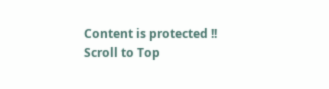Content is protected !!
Scroll to Top